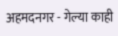अहमदनगर - गेल्या काही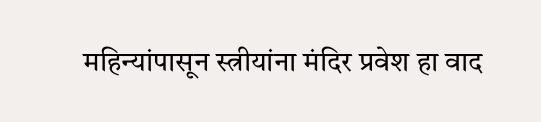महिन्यांपासून स्त्रीयांना मंदिर प्रवेश हा वाद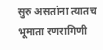सुरु असतांना त्यातच भूमाता रणरागिणी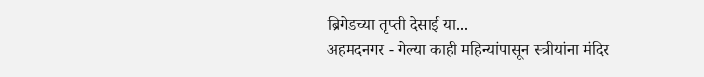ब्रिगेडच्या तृप्ती देसाई या...
अहमदनगर - गेल्या काही महिन्यांपासून स्त्रीयांना मंदिर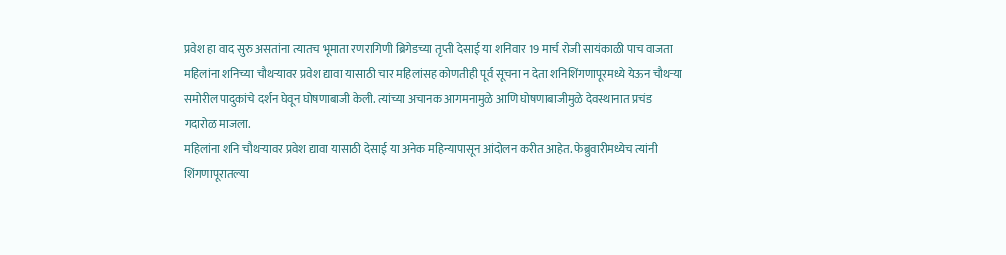प्रवेश हा वाद सुरु असतांना त्यातच भूमाता रणरागिणी ब्रिगेडच्या तृप्ती देसाई या शनिवार 19 मार्च रोजी सायंकाळी पाच वाजता महिलांना शनिच्या चौथऱ्यावर प्रवेश द्यावा यासाठी चार महिलांसह कोणतीही पूर्व सूचना न देता शनिशिंगणापूरमध्ये येऊन चौथऱ्या समोरील पादुकांचे दर्शन घेवून घोषणाबाजी केली. त्यांच्या अचानक आगमनामुळे आणि घोषणाबाजीमुळे देवस्थानात प्रचंड गदारोळ माजला.
महिलांना शनि चौथऱ्यावर प्रवेश द्यावा यासाठी देसाई या अनेक महिन्यापासून आंदोलन करीत आहेत. फेब्रुवारीमध्येच त्यांनी शिंगणापूरातल्या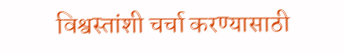विश्वस्तांशी चर्चा करण्यासाठी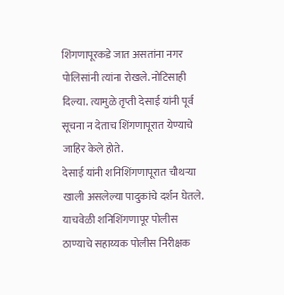शिंगणापूरकडे जात असतांना नगर पोलिसांनी त्यांना रोखले. नोटिसाही दिल्या. त्यामुळे तृप्ती देसाई यांनी पूर्व सूचना न देताच शिंगणापूरात येण्याचे जाहिर केले होते.
देसाई यांनी शनिशिंगणापूरात चौथऱ्या खाली असलेल्या पादुकांचे दर्शन घेतले. याचवेळी शनिशिंगणापूर पोलीस ठाण्याचे सहाय्यक पोलीस निरीक्षक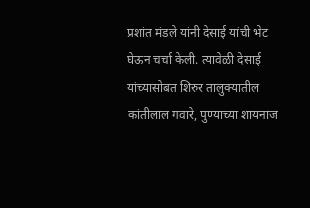प्रशांत मंडले यांनी देसाई यांची भेट घेऊन चर्चा केली. त्यावेळी देसाई यांच्यासोबत शिरुर तालुक्यातील कांतीलाल गवारे, पुण्याच्या शायनाज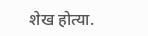शेख होत्या.